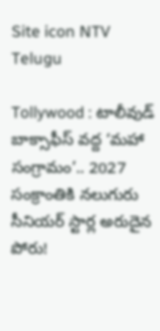Site icon NTV Telugu

Tollywood : టాలీవుడ్ బాక్సాఫీస్ వద్ద ‘మహా సంగ్రామం’.. 2027 సంక్రాంతికి నలుగురు సీనియర్ స్టార్ల అరుదైన పోరు!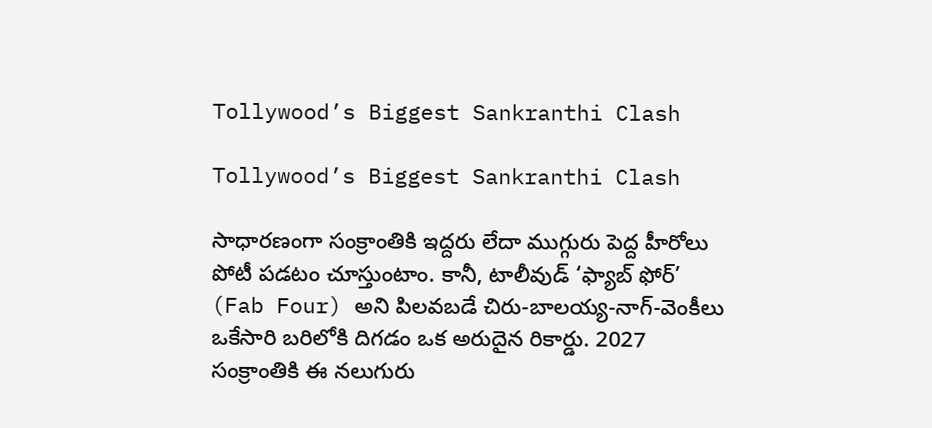Tollywood’s Biggest Sankranthi Clash

Tollywood’s Biggest Sankranthi Clash

సాధారణంగా సంక్రాంతికి ఇద్దరు లేదా ముగ్గురు పెద్ద హీరోలు పోటీ పడటం చూస్తుంటాం. కానీ, టాలీవుడ్ ‘ఫ్యాబ్ ఫోర్’ (Fab Four) అని పిలవబడే చిరు-బాలయ్య-నాగ్-వెంకీలు ఒకేసారి బరిలోకి దిగడం ఒక అరుదైన రికార్డు. 2027 సంక్రాంతికి ఈ నలుగురు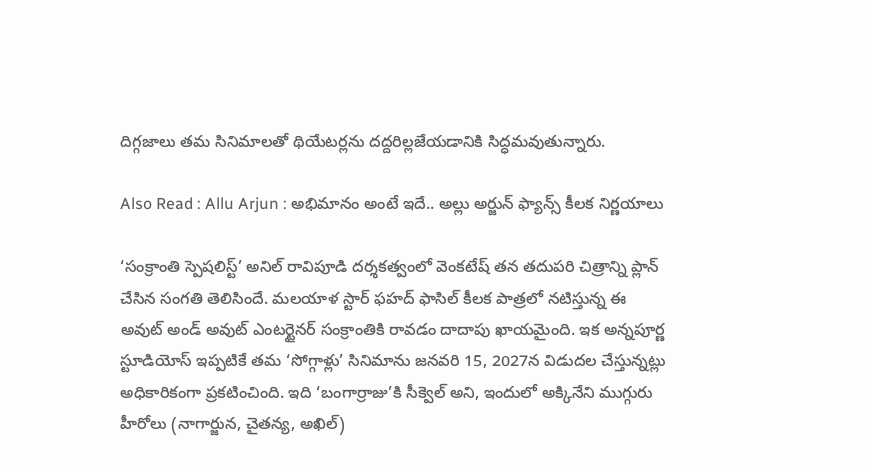దిగ్గజాలు తమ సినిమాలతో థియేటర్లను దద్దరిల్లజేయడానికి సిద్ధమవుతున్నారు.

Also Read : Allu Arjun : అభిమానం అంటే ఇదే.. అల్లు అర్జున్ ఫ్యాన్స్ కీలక నిర్ణయాలు

‘సంక్రాంతి స్పెషలిస్ట్’ అనిల్ రావిపూడి దర్శకత్వంలో వెంకటేష్ తన తదుపరి చిత్రాన్ని ప్లాన్ చేసిన సంగతి తెలిసిందే. మలయాళ స్టార్ ఫహద్ ఫాసిల్ కీలక పాత్రలో నటిస్తున్న ఈ అవుట్ అండ్ అవుట్ ఎంటర్టైనర్ సంక్రాంతికి రావడం దాదాపు ఖాయమైంది. ఇక అన్నపూర్ణ స్టూడియోస్ ఇప్పటికే తమ ‘సోగ్గాళ్లు’ సినిమాను జనవరి 15, 2027న విడుదల చేస్తున్నట్లు అధికారికంగా ప్రకటించింది. ఇది ‘బంగార్రాజు’కి సీక్వెల్ అని, ఇందులో అక్కినేని ముగ్గురు హీరోలు (నాగార్జున, చైతన్య, అఖిల్)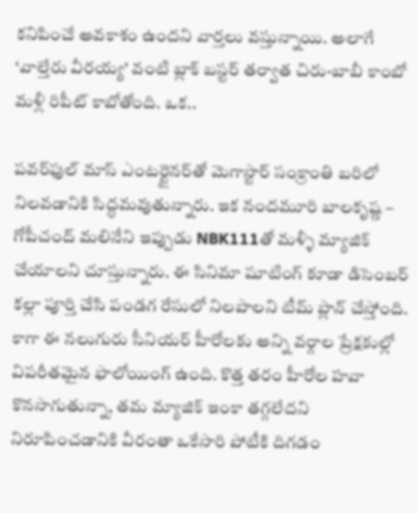కనిపించే అవకాశం ఉందని వార్తలు వస్తున్నాయి. అలాగే ‘వాల్తేరు వీరయ్య’ వంటి బ్లాక్ బస్టర్ తర్వాత చిరు-బాబీ కాంబో మళ్లీ రిపీట్ కాబోతోంది. ఒక..

పవర్‌ఫుల్ మాస్ ఎంటర్టైనర్‌తో మెగాస్టార్ సంక్రాంతి బరిలో నిలవడానికి సిద్ధమవుతున్నారు. ఇక నందమూరి బాలకృష్ణ – గోపీచంద్ మలినేని ఇప్పుడు NBK111తో మళ్ళీ మ్యాజిక్ చేయాలని చూస్తున్నారు. ఈ సినిమా షూటింగ్ కూడా డిసెంబర్ కల్లా పూర్తి చేసి పండగ రేసులో నిలపాలని టీమ్ ప్లాన్ చేస్తోంది. కాగా ఈ నలుగురు సీనియర్ హీరోలకు అన్ని వర్గాల ప్రేక్షకుల్లో విపరీతమైన ఫాలోయింగ్ ఉంది. కొత్త తరం హీరోల హవా కొనసాగుతున్నా, తమ మ్యాజిక్ ఇంకా తగ్గలేదని నిరూపించడానికి వీరంతా ఒకేసారి పోటీకి దిగడం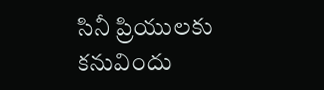సినీ ప్రియులకు కనువిందు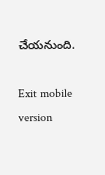చేయనుంది.

Exit mobile version